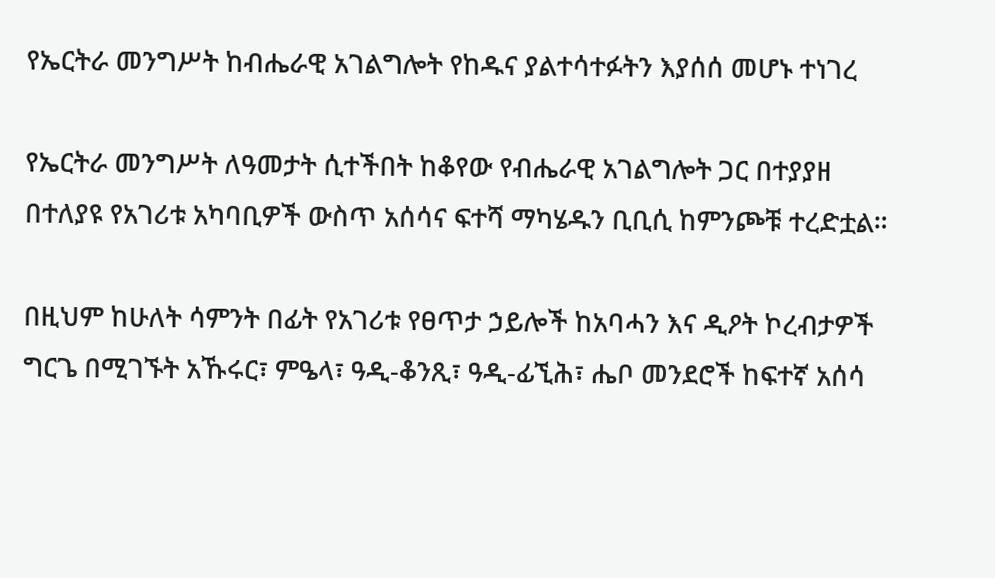የኤርትራ መንግሥት ከብሔራዊ አገልግሎት የከዱና ያልተሳተፉትን እያሰሰ መሆኑ ተነገረ

የኤርትራ መንግሥት ለዓመታት ሲተችበት ከቆየው የብሔራዊ አገልግሎት ጋር በተያያዘ በተለያዩ የአገሪቱ አካባቢዎች ውስጥ አሰሳና ፍተሻ ማካሄዱን ቢቢሲ ከምንጮቹ ተረድቷል።

በዚህም ከሁለት ሳምንት በፊት የአገሪቱ የፀጥታ ኃይሎች ከአባሓን እና ዲዖት ኮረብታዎች ግርጌ በሚገኙት አኹሩር፣ ምዔላ፣ ዓዲ-ቆንጺ፣ ዓዲ-ፊኚሕ፣ ሔቦ መንደሮች ከፍተኛ አሰሳ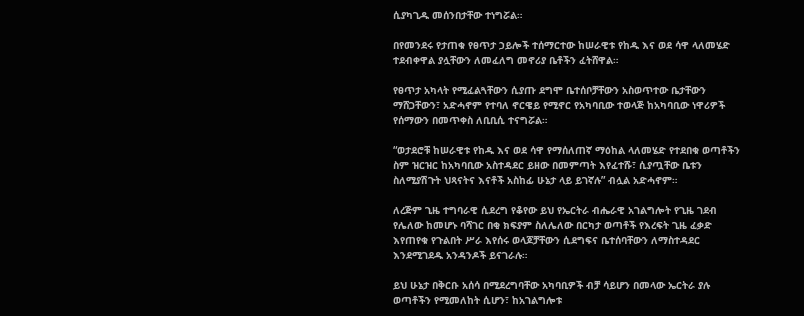ሲያካጊዱ መሰንበታቸው ተነግሯል።

በየመንደሩ የታጠቁ የፀጥታ ኃይሎች ተሰማርተው ከሠራዊቱ የከዱ እና ወደ ሳዋ ላለመሄድ ተደብቀዋል ያሏቸውን ለመፈለግ መኖሪያ ቤቶችን ፈትሸዋል።

የፀጥታ አካላት የሚፈልጓቸውን ሲያጡ ደግሞ ቤተሰቦቻቸውን አስወጥተው ቤታቸውን ማሸጋቸውን፣ አድሓኖም የተባለ ኖርዌይ የሚኖር የአካባቢው ተወላጅ ከአካባቢው ነዋሪዎች የሰማውን በመጥቀስ ለቢቢሲ ተናግሯል።

“ወታደሮቹ ከሠራዊቱ የከዱ እና ወደ ሳዋ የማሰለጠኛ ማዕከል ላለመሄድ የተደበቁ ወጣቶችን ስም ዝርዝር ከአካባቢው አስተዳደር ይዘው በመምጣት እየፈተሹ፣ ሲያጧቸው ቤቱን ስለሚያሽጉት ህጻናትና እናቶች አስከፊ ሁኔታ ላይ ይገኛሉ” ብሏል አድሓኖም።

ለረጅም ጊዜ ተግባራዊ ሲደረግ የቆየው ይህ የኤርትራ ብሔራዊ አገልግሎት የጊዜ ገደብ የሌለው ከመሆኑ ባሻገር በቂ ክፍያም ስለሌለው በርካታ ወጣቶች የእረፍት ጊዜ ፈቃድ እየጠየቁ የጉልበት ሥራ እየሰሩ ወላጆቻቸውን ሲደግፍና ቤተሰባቸውን ለማስተዳደር እንደሚገደዱ አንዳንዶች ይናገራሉ።

ይህ ሁኔታ በቅርቡ አሰሳ በሚደረግባቸው አካባቢዎች ብቻ ሳይሆን በመላው ኤርትራ ያሉ ወጣቶችን የሚመለከት ሲሆን፣ ከአገልግሎቱ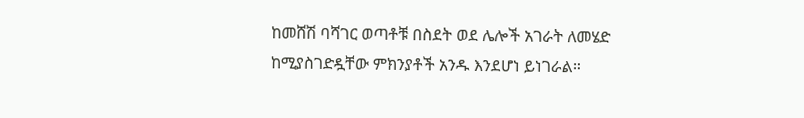ከመሸሽ ባሻገር ወጣቶቹ በስደት ወደ ሌሎች አገራት ለመሄድ ከሚያስገድዷቸው ምክንያቶች አንዱ እንደሆነ ይነገራል።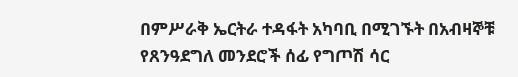በምሥራቅ ኤርትራ ተዳፋት አካባቢ በሚገኙት በአብዛኞቹ የጸንዓደግለ መንደሮች ሰፊ የግጦሽ ሳር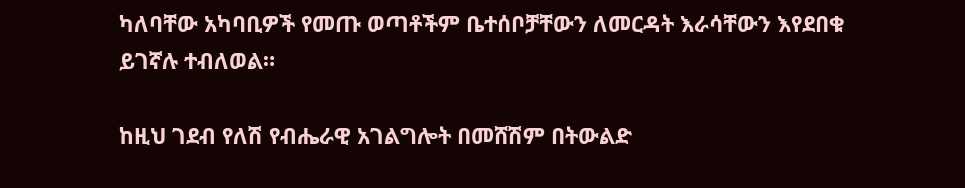ካለባቸው አካባቢዎች የመጡ ወጣቶችም ቤተሰቦቻቸውን ለመርዳት እራሳቸውን እየደበቁ ይገኛሉ ተብለወል።

ከዚህ ገደብ የለሽ የብሔራዊ አገልግሎት በመሸሽም በትውልድ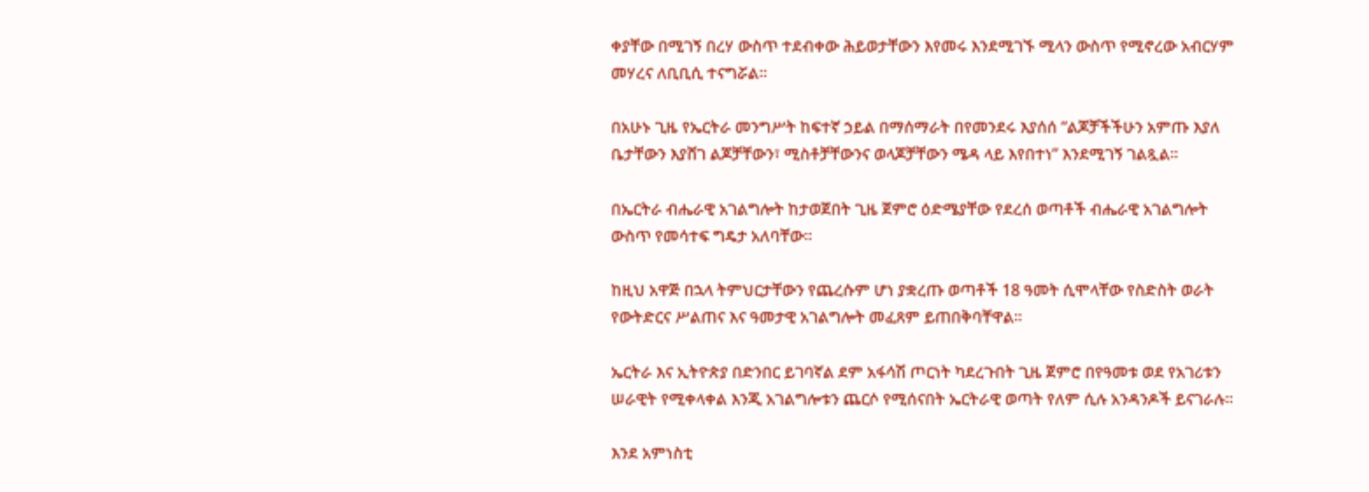ቀያቸው በሚገኝ በረሃ ውስጥ ተደብቀው ሕይወታቸውን እየመሩ እንደሚገኙ ሚላን ውስጥ የሚኖረው አብርሃም መሃረና ለቢቢሲ ተናግሯል።

በአሁኑ ጊዜ የኤርትራ መንግሥት ከፍተኛ ኃይል በማሰማራት በየመንደሩ እያሰሰ “ልጆቻችችሁን አምጡ እያለ ቤታቸውን እያሸገ ልጆቻቸውን፣ ሚስቶቻቸውንና ወላጆቻቸውን ሜዳ ላይ እየበተነ” እንደሚገኝ ገልጿል።

በኤርትራ ብሔራዊ አገልግሎት ከታወጀበት ጊዜ ጀምሮ ዕድሜያቸው የደረሰ ወጣቶች ብሔራዊ አገልግሎት ውስጥ የመሳተፍ ግዴታ አለባቸው።

ከዚህ አዋጅ በኋላ ትምህርታቸውን የጨረሱም ሆነ ያቋረጡ ወጣቶች 18 ዓመት ሲሞላቸው የስድስት ወራት የውትድርና ሥልጠና እና ዓመታዊ አገልግሎት መፈጸም ይጠበቅባቸዋል።

ኤርትራ እና ኢትዮጵያ በድንበር ይገባኛል ደም አፋሳሽ ጦርነት ካደረጉበት ጊዜ ጀምሮ በየዓመቱ ወደ የአገሪቱን ሠራዊት የሚቀላቀል እንጂ አገልግሎቱን ጨርሶ የሚሰናበት ኤርትራዊ ወጣት የለም ሲሉ አንዳንዶች ይናገራሉ።

እንደ አምነስቲ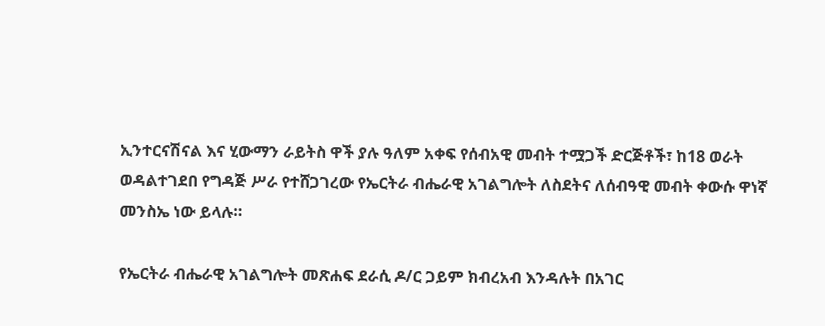ኢንተርናሽናል እና ሂውማን ራይትስ ዋች ያሉ ዓለም አቀፍ የሰብአዊ መብት ተሟጋች ድርጅቶች፣ ከ18 ወራት ወዳልተገደበ የግዳጅ ሥራ የተሸጋገረው የኤርትራ ብሔራዊ አገልግሎት ለስደትና ለሰብዓዊ መብት ቀውሱ ዋነኛ መንስኤ ነው ይላሉ።

የኤርትራ ብሔራዊ አገልግሎት መጽሐፍ ደራሲ ዶ/ር ጋይም ክብረአብ እንዳሉት በአገር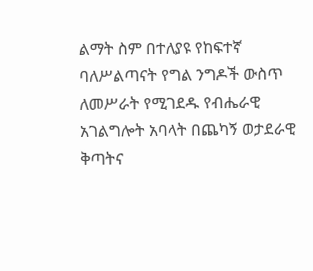ልማት ስም በተለያዩ የከፍተኛ ባለሥልጣናት የግል ንግዶች ውስጥ ለመሥራት የሚገደዱ የብሔራዊ አገልግሎት አባላት በጨካኝ ወታደራዊ ቅጣትና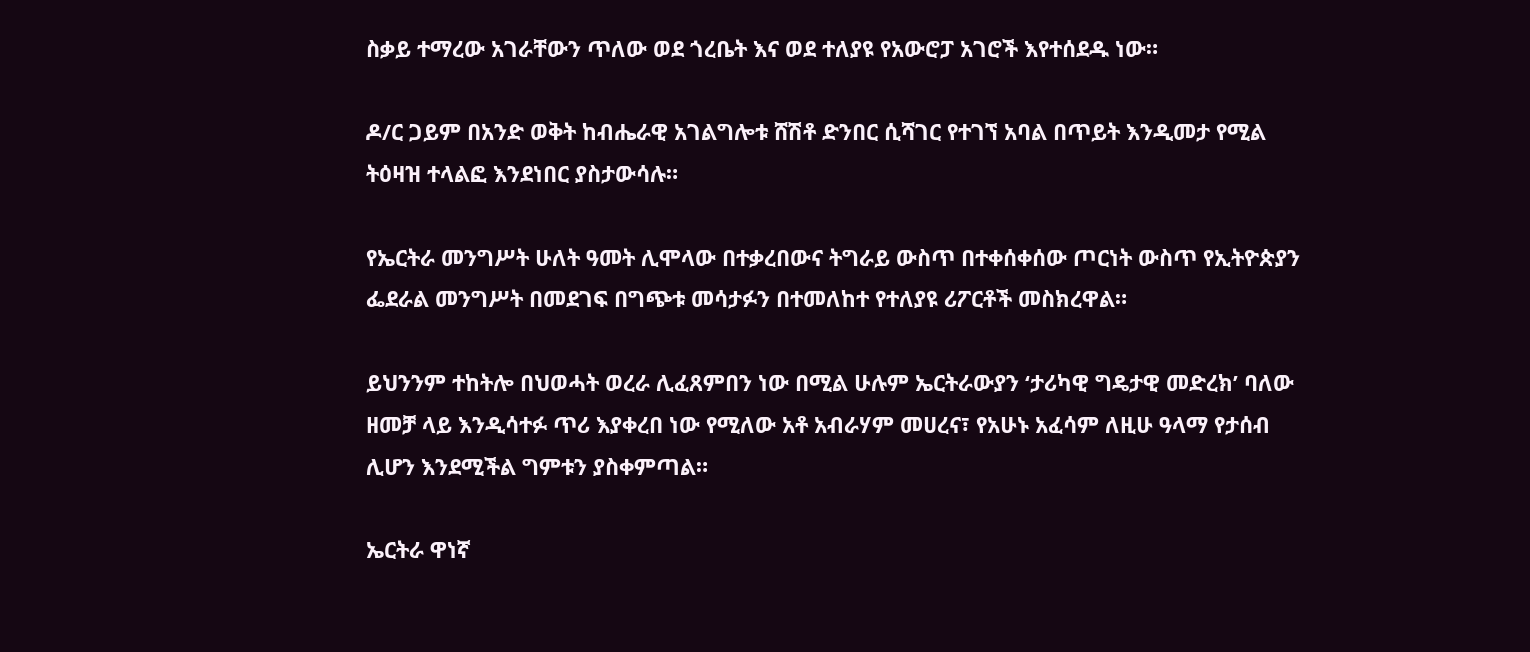ስቃይ ተማረው አገራቸውን ጥለው ወደ ጎረቤት እና ወደ ተለያዩ የአውሮፓ አገሮች እየተሰደዱ ነው።

ዶ/ር ጋይም በአንድ ወቅት ከብሔራዊ አገልግሎቱ ሸሽቶ ድንበር ሲሻገር የተገኘ አባል በጥይት እንዲመታ የሚል ትዕዛዝ ተላልፎ እንደነበር ያስታውሳሉ።

የኤርትራ መንግሥት ሁለት ዓመት ሊሞላው በተቃረበውና ትግራይ ውስጥ በተቀሰቀሰው ጦርነት ውስጥ የኢትዮጵያን ፌደራል መንግሥት በመደገፍ በግጭቱ መሳታፉን በተመለከተ የተለያዩ ሪፖርቶች መስክረዋል።

ይህንንም ተከትሎ በህወሓት ወረራ ሊፈጸምበን ነው በሚል ሁሉም ኤርትራውያን ‘ታሪካዊ ግዴታዊ መድረክ’ ባለው ዘመቻ ላይ እንዲሳተፉ ጥሪ እያቀረበ ነው የሚለው አቶ አብራሃም መሀረና፣ የአሁኑ አፈሳም ለዚሁ ዓላማ የታሰብ ሊሆን እንደሚችል ግምቱን ያስቀምጣል።

ኤርትራ ዋነኛ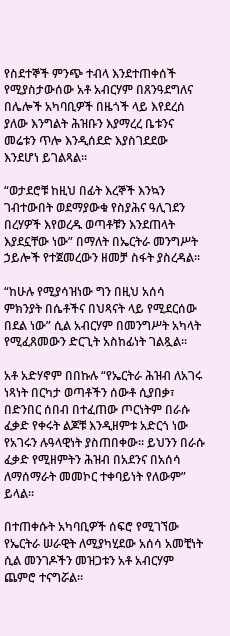የስደተኞች ምንጭ ተብላ እንደተጠቀሰች የሚያስታውሰው አቶ አብርሃም በጸንዓደግለና በሌሎች አካባቢዎች በዜጎች ላይ እየደረሰ ያለው እንግልት ሕዝቡን እያማረረ ቤቱንና መሬቱን ጥሎ እንዲሰደድ እያስገደደው እንደሆነ ይገልጻል።

“ወታደሮቹ ከዚህ በፊት እረኞች እንኳን ገብተውበት ወደማያውቁ የስያሕና ዓሊገደን በረሃዎች እየወረዱ ወጣቶቹን እንደጠላት እያደኗቸው ነው” በማለት በኤርትራ መንግሥት ኃይሎች የተጀመረውን ዘመቻ ስፋት ያስረዳል።

“ከሁሉ የሚያሳዝነው ግን በዚህ አሰሳ ምክንያት በሴቶችና በህጻናት ላይ የሚደርሰው በደል ነው” ሲል አብርሃም በመንግሥት አካላት የሚፈጸመውን ድርጊት አስከፊነት ገልጿል።

አቶ አድሃኖም በበኩሉ “የኤርትራ ሕዝብ ለአገሩ ነጻነት በርካታ ወጣቶችን ሰውቶ ሲያበቃ፣ በድንበር ሰበብ በተፈጠው ጦርነትም በራሱ ፈቃድ የቀሩት ልጆቹ እንዲዘምቱ አድርጎ ነው የአገሩን ሉዓላዊነት ያስጠበቀው። ይህንን በራሱ ፈቃድ የሚዘምትን ሕዝብ በአደንና በአሰሳ ለማሰማራት መመኮር ተቀባይነት የለውም” ይላል።

በተጠቀሱት አካባቢዎች ሰፍሮ የሚገኘው የኤርትራ ሠራዊት ለሚያካሂደው አሰሳ አመቺነት ሲል መንገዶችን መዝጋቱን አቶ አብርሃም ጨምሮ ተናግሯል።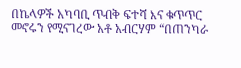በኬላዎች አካባቢ ጥብቅ ፍተሻ እና ቁጥጥር መኖሩን የሚናገረው አቶ አብርሃም “በጠንካራ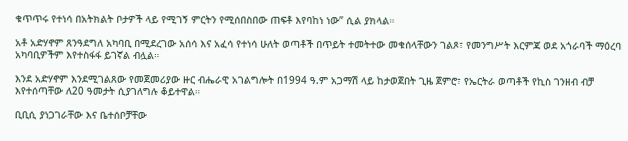ቁጥጥሩ የተነሳ በአትክልት ቦታዎች ላይ የሚገኝ ምርትን የሚሰበስበው ጠፍቶ እየባከነ ነው” ሲል ያክላል።

አቶ አድሃኖም ጸንዓደግለ አካባቢ በሚደረገው አሰሳ እና አፈሳ የተነሳ ሁለት ወጣቶች በጥይት ተመትተው መቁሰላቸውን ገልጾ፣ የመንግሥት እርምጃ ወደ አጎራባች ማዕረባ አካባቢዎችም እየተስፋፋ ይገኛል ብሏል።

እንደ አድሃኖም እንደሚገልጸው የመጀመሪያው ዙር ብሔራዊ አገልግሎት በ1994 ዓ.ም አጋማሽ ላይ ከታወጀበት ጊዜ ጀምሮ፣ የኤርትራ ወጣቶች የኪስ ገንዘብ ብቻ እየተሰጣቸው ለ20 ዓመታት ሲያገለግሉ ቆይተዋል።

ቢቢሲ ያነጋገራቸው እና ቤተሰቦቻቸው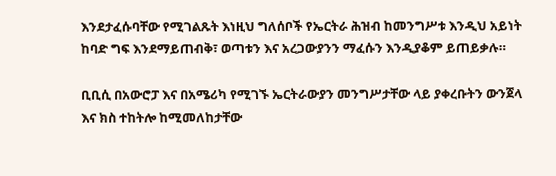እንደታፈሱባቸው የሚገልጹት እነዚህ ግለሰቦች የኤርትራ ሕዝብ ከመንግሥቱ እንዲህ አይነት ከባድ ግፍ እንደማይጠብቅ፣ ወጣቱን እና አረጋውያንን ማፈሱን እንዲያቆም ይጠይቃሉ።

ቢቢሲ በአውሮፓ እና በአሜሪካ የሚገኙ ኤርትራውያን መንግሥታቸው ላይ ያቀረቡትን ውንጀላ እና ክስ ተከትሎ ከሚመለከታቸው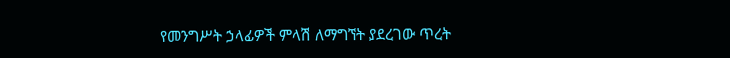የመንግሥት ኃላፊዎች ምላሽ ለማግኘት ያደረገው ጥረት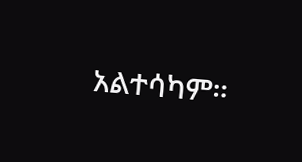አልተሳካም።